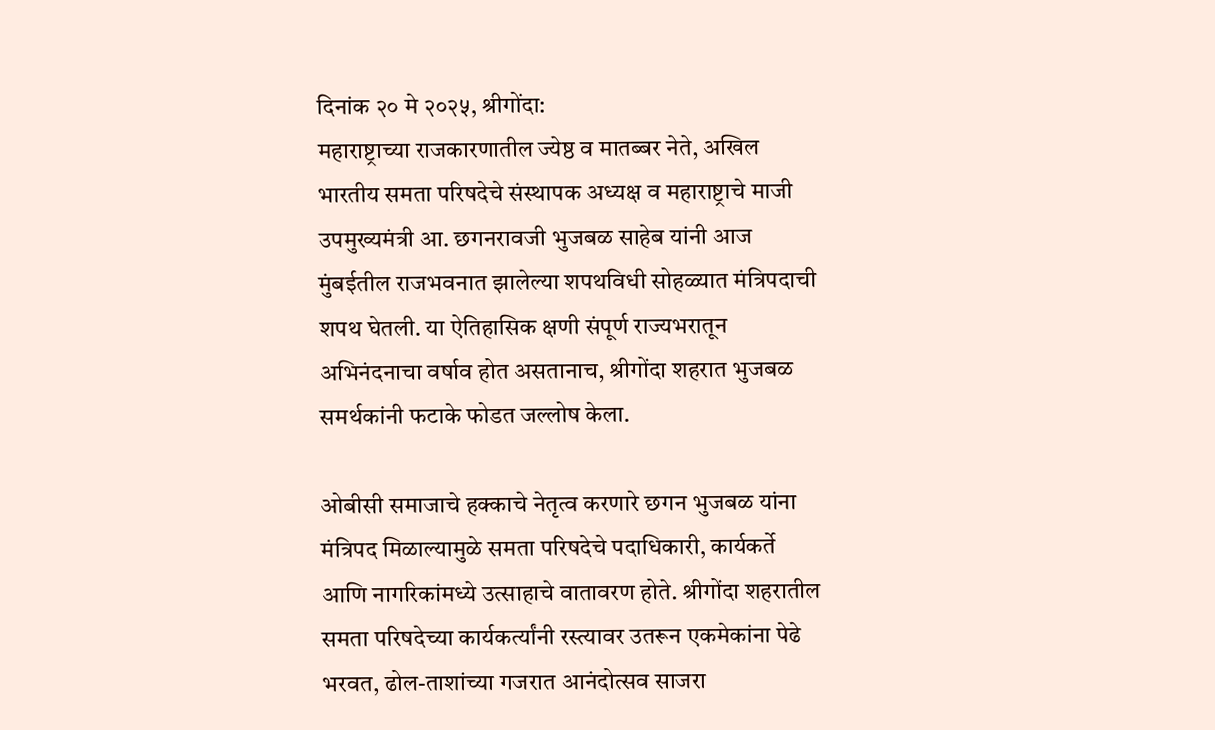दिनांक २० मे २०२५, श्रीगोंदा:
महाराष्ट्राच्या राजकारणातील ज्येष्ठ व मातब्बर नेते, अखिल भारतीय समता परिषदेचे संस्थापक अध्यक्ष व महाराष्ट्राचे माजी उपमुख्यमंत्री आ. छगनरावजी भुजबळ साहेब यांनी आज मुंबईतील राजभवनात झालेल्या शपथविधी सोहळ्यात मंत्रिपदाची शपथ घेतली. या ऐतिहासिक क्षणी संपूर्ण राज्यभरातून अभिनंदनाचा वर्षाव होत असतानाच, श्रीगोंदा शहरात भुजबळ समर्थकांनी फटाके फोडत जल्लोष केला.

ओबीसी समाजाचे हक्काचे नेतृत्व करणारे छगन भुजबळ यांना मंत्रिपद मिळाल्यामुळे समता परिषदेचे पदाधिकारी, कार्यकर्ते आणि नागरिकांमध्ये उत्साहाचे वातावरण होते. श्रीगोंदा शहरातील समता परिषदेच्या कार्यकर्त्यांनी रस्त्यावर उतरून एकमेकांना पेढे भरवत, ढोल-ताशांच्या गजरात आनंदोत्सव साजरा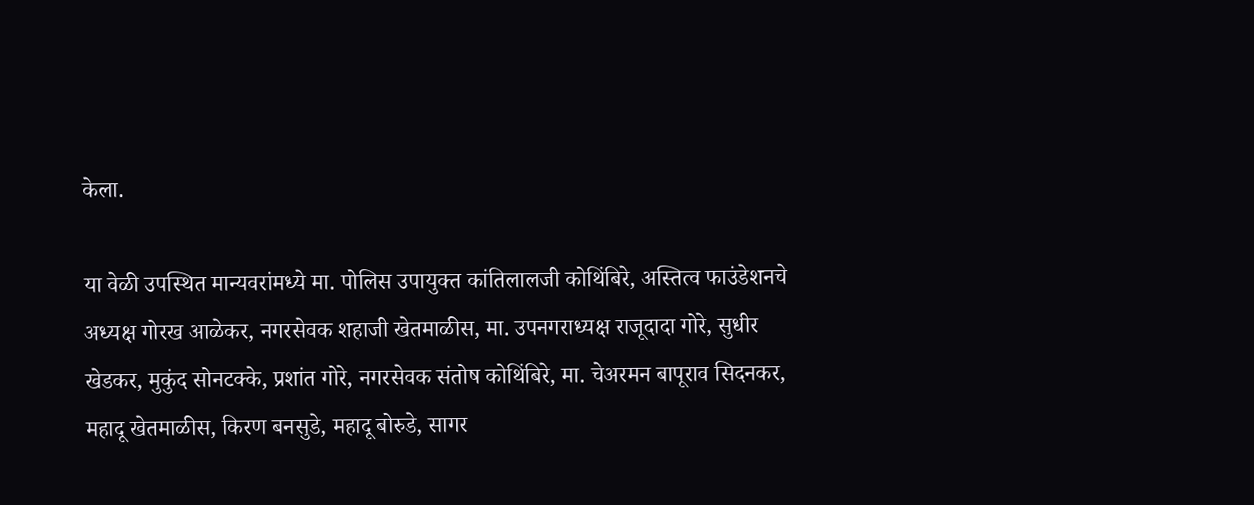केला.

या वेळी उपस्थित मान्यवरांमध्ये मा. पोलिस उपायुक्त कांतिलालजी कोथिंबिरे, अस्तित्व फाउंडेशनचे अध्यक्ष गोरख आळेकर, नगरसेवक शहाजी खेतमाळीस, मा. उपनगराध्यक्ष राजूदादा गोरे, सुधीर खेडकर, मुकुंद सोनटक्के, प्रशांत गोरे, नगरसेवक संतोष कोथिंबिरे, मा. चेअरमन बापूराव सिदनकर, महादू खेतमाळीस, किरण बनसुडे, महादू बोरुडे, सागर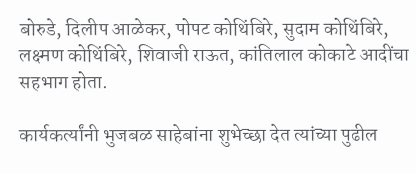बोरुडे, दिलीप आळेकर, पोपट कोथिंबिरे, सुदाम कोथिंबिरे, लक्ष्मण कोथिंबिरे, शिवाजी राऊत, कांतिलाल कोकाटे आदींचा सहभाग होता.

कार्यकर्त्यांनी भुजबळ साहेबांना शुभेच्छा देत त्यांच्या पुढील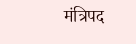मंत्रिपद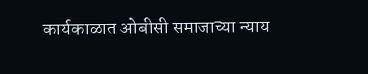कार्यकाळात ओबीसी समाजाच्या न्याय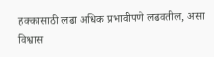हक्कासाठी लढा अधिक प्रभावीपणे लढवतील, असा विश्वास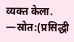व्यक्त केला.
—स्रोत:(प्रसिद्धी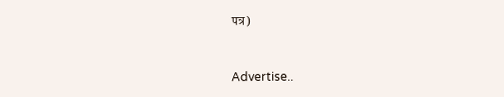पत्र)



Advertise..